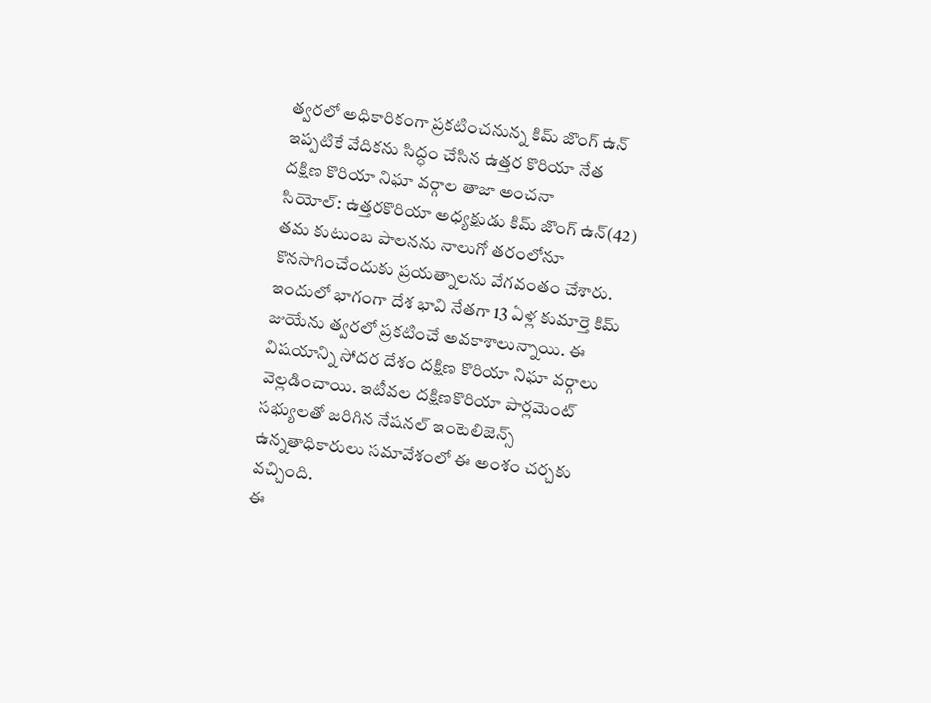త్వరలో అధికారికంగా ప్రకటించనున్న కిమ్ జొంగ్ ఉన్
ఇప్పటికే వేదికను సిద్ధం చేసిన ఉత్తర కొరియా నేత
దక్షిణ కొరియా నిఘా వర్గాల తాజా అంచనా
సియోల్: ఉత్తరకొరియా అధ్యక్షుడు కిమ్ జొంగ్ ఉన్(42) తమ కుటుంబ పాలనను నాలుగో తరంలోనూ కొనసాగించేందుకు ప్రయత్నాలను వేగవంతం చేశారు. ఇందులో భాగంగా దేశ భావి నేతగా 13 ఏళ్ల కుమార్తె కిమ్ జుయేను త్వరలో ప్రకటించే అవకాశాలున్నాయి. ఈ విషయాన్ని సోదర దేశం దక్షిణ కొరియా నిఘా వర్గాలు వెల్లడించాయి. ఇటీవల దక్షిణకొరియా పార్లమెంట్ సభ్యులతో జరిగిన నేషనల్ ఇంటెలిజెన్స్ ఉన్నతాధికారులు సమావేశంలో ఈ అంశం చర్చకు వచ్చింది.
ఈ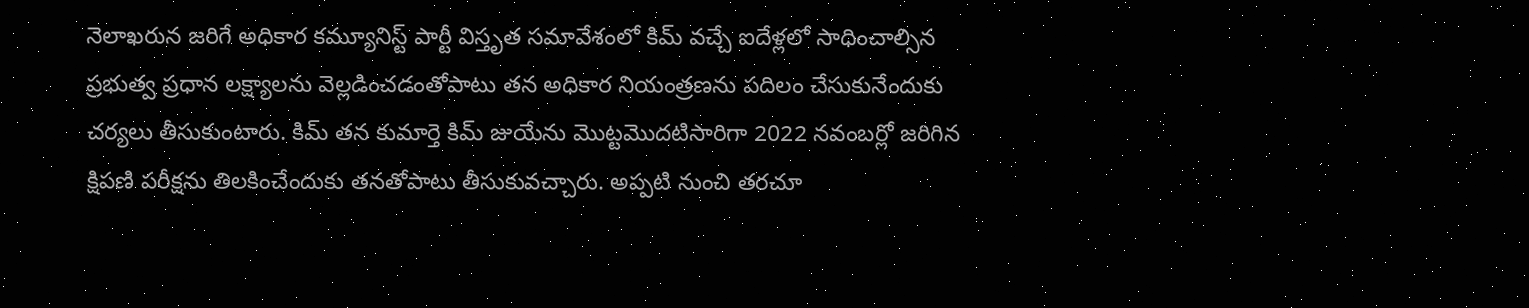నెలాఖరున జరిగే అధికార కమ్యూనిస్ట్ పార్టీ విస్తృత సమావేశంలో కిమ్ వచ్చే ఐదేళ్లలో సాధించాల్సిన ప్రభుత్వ ప్రధాన లక్ష్యాలను వెల్లడించడంతోపాటు తన అధికార నియంత్రణను పదిలం చేసుకునేందుకు చర్యలు తీసుకుంటారు. కిమ్ తన కుమార్తె కిమ్ జుయేను మొట్టమొదటిసారిగా 2022 నవంబర్లో జరిగిన క్షిపణి పరీక్షను తిలకించేందుకు తనతోపాటు తీసుకువచ్చారు. అప్పటి నుంచి తరచూ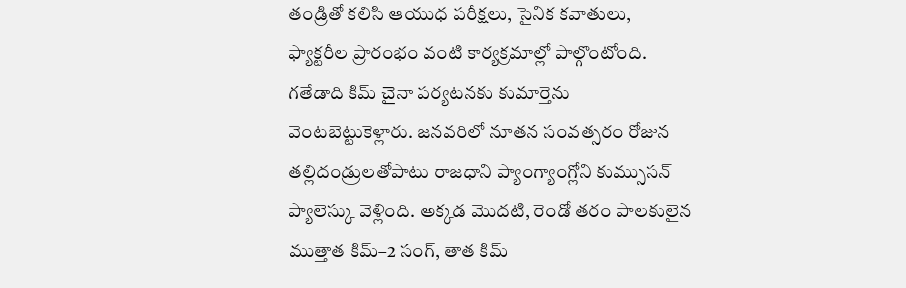తండ్రితో కలిసి ఆయుధ పరీక్షలు, సైనిక కవాతులు, ఫ్యాక్టరీల ప్రారంభం వంటి కార్యక్రమాల్లో పాల్గొంటోంది.
గతేడాది కిమ్ చైనా పర్యటనకు కుమార్తెను వెంటబెట్టుకెళ్లారు. జనవరిలో నూతన సంవత్సరం రోజున తల్లిదండ్రులతోపాటు రాజధాని ప్యాంగ్యాంగ్లోని కుమ్సుసన్ ప్యాలెస్కు వెళ్లింది. అక్కడ మొదటి, రెండో తరం పాలకులైన ముత్తాత కిమ్–2 సంగ్, తాత కిమ్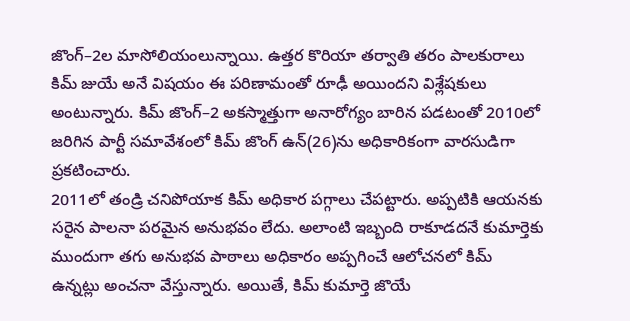జొంగ్–2ల మాసోలియంలున్నాయి. ఉత్తర కొరియా తర్వాతి తరం పాలకురాలు కిమ్ జుయే అనే విషయం ఈ పరిణామంతో రూఢీ అయిందని విశ్లేషకులు అంటున్నారు. కిమ్ జొంగ్–2 అకస్మాత్తుగా అనారోగ్యం బారిన పడటంతో 2010లో జరిగిన పార్టీ సమావేశంలో కిమ్ జొంగ్ ఉన్(26)ను అధికారికంగా వారసుడిగా ప్రకటించారు.
2011లో తండ్రి చనిపోయాక కిమ్ అధికార పగ్గాలు చేపట్టారు. అప్పటికి ఆయనకు సరైన పాలనా పరమైన అనుభవం లేదు. అలాంటి ఇబ్బంది రాకూడదనే కుమార్తెకు ముందుగా తగు అనుభవ పాఠాలు అధికారం అప్పగించే ఆలోచనలో కిమ్ ఉన్నట్లు అంచనా వేస్తున్నారు. అయితే, కిమ్ కుమార్తె జొయే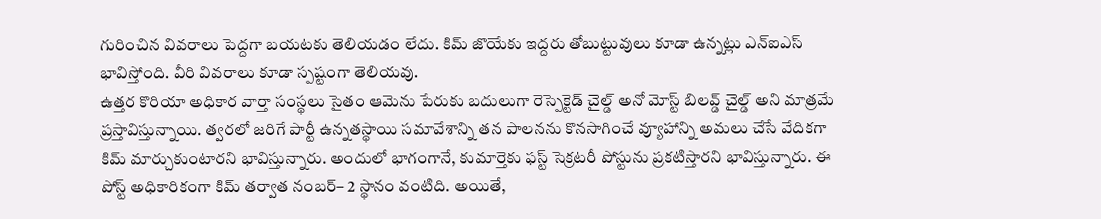గురించిన వివరాలు పెద్దగా బయటకు తెలియడం లేదు. కిమ్ జొయేకు ఇద్దరు తోబుట్టువులు కూడా ఉన్నట్లు ఎన్ఐఎస్ భావిస్తోంది. వీరి వివరాలు కూడా స్పష్టంగా తెలియవు.
ఉత్తర కొరియా అధికార వార్తా సంస్థలు సైతం ఆమెను పేరుకు బదులుగా రెస్పెక్టెడ్ చైల్డ్ అనో మోస్ట్ బిలవ్డ్ చైల్డ్ అని మాత్రమే ప్రస్తావిస్తున్నాయి. త్వరలో జరిగే పార్టీ ఉన్నతస్థాయి సమావేశాన్ని తన పాలనను కొనసాగించే వ్యూహాన్ని అమలు చేసే వేదికగా కిమ్ మార్చుకుంటారని భావిస్తున్నారు. అందులో భాగంగానే, కుమార్తెకు ఫస్ట్ సెక్రటరీ పోస్టును ప్రకటిస్తారని భావిస్తున్నారు. ఈ పోస్ట్ అధికారికంగా కిమ్ తర్వాత నంబర్– 2 స్థానం వంటిది. అయితే,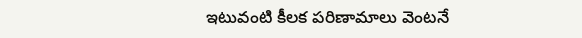ఇటువంటి కీలక పరిణామాలు వెంటనే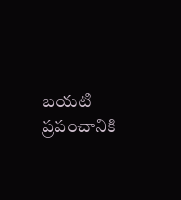బయటి ప్రపంచానికి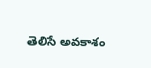తెలిసే అవకాశం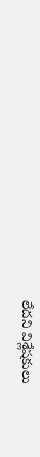లేదని విశ్లేషకులు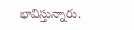భావిస్తున్నారు.